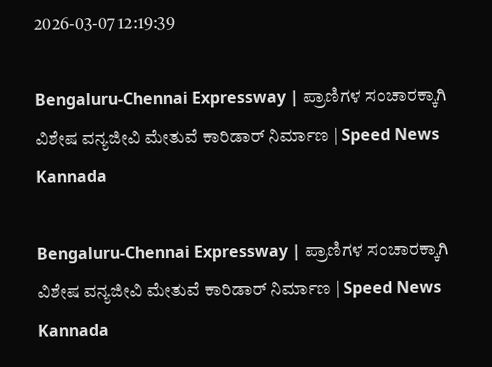2026-03-07 12:19:39

Bengaluru-Chennai Expressway | ಪ್ರಾಣಿಗಳ ಸಂಚಾರಕ್ಕಾಗಿ ವಿಶೇಷ ವನ್ಯಜೀವಿ ಮೇತುವೆ ಕಾರಿಡಾ‌ರ್ ನಿರ್ಮಾಣ | Speed News Kannada

Bengaluru-Chennai Expressway | ಪ್ರಾಣಿಗಳ ಸಂಚಾರಕ್ಕಾಗಿ ವಿಶೇಷ ವನ್ಯಜೀವಿ ಮೇತುವೆ ಕಾರಿಡಾ‌ರ್ ನಿರ್ಮಾಣ | Speed News Kannada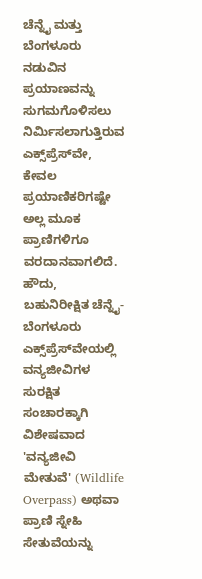ಚೆನ್ನೈ ಮತ್ತು ಬೆಂಗಳೂರು ನಡುವಿನ ಪ್ರಯಾಣವನ್ನು ಸುಗಮಗೊಳಿಸಲು ನಿರ್ಮಿಸಲಾಗುತ್ತಿರುವ ಎಕ್ಸ್‌ಪ್ರೆಸ್‌ವೇ, ಕೇವಲ ಪ್ರಯಾಣಿಕರಿಗಷ್ಟೇ ಅಲ್ಲ ಮೂಕ ಪ್ರಾಣಿಗಳಿಗೂ ವರದಾನವಾಗಲಿದೆ. ಹೌದು, ಬಹುನಿರೀಕ್ಷಿತ ಚೆನ್ನೈ-ಬೆಂಗಳೂರು ಎಕ್ಸ್‌ಪ್ರೆಸ್‌ವೇಯಲ್ಲಿ ವನ್ಯಜೀವಿಗಳ ಸುರಕ್ಷಿತ ಸಂಚಾರಕ್ಕಾಗಿ ವಿಶೇಷವಾದ 'ವನ್ಯಜೀವಿ ಮೇತುವೆ' (Wildlife Overpass) ಅಥವಾ ಪ್ರಾಣಿ ಸ್ನೇಹಿ ಸೇತುವೆಯನ್ನು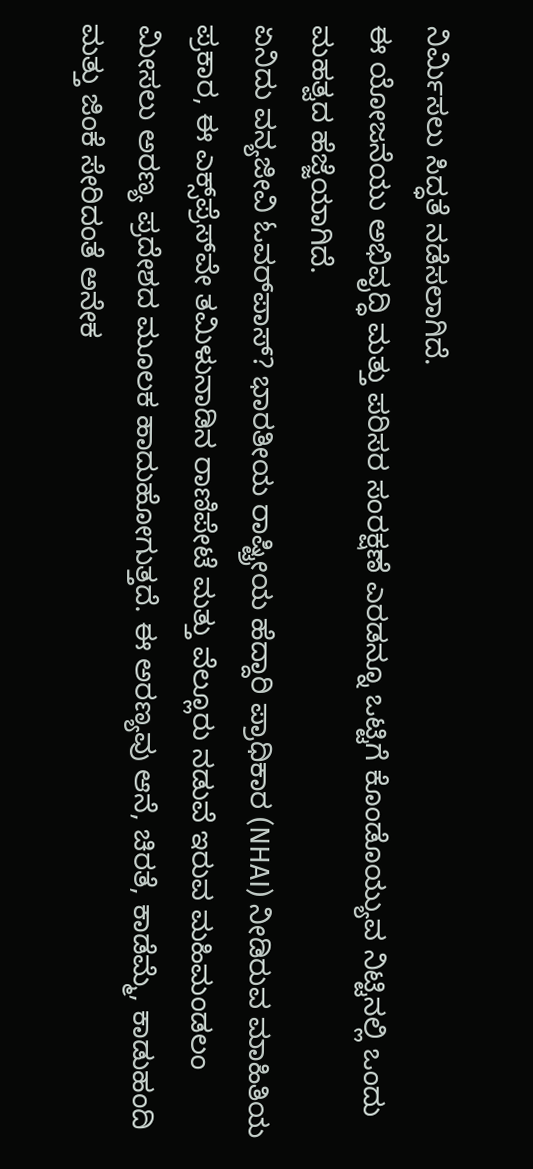ನಿರ್ಮಿಸಲು ಸಿದ್ಧತೆ ನಡೆಸಲಾಗಿದೆ.
ಈ ಯೋಜನೆಯು ಅಭಿವೃದ್ಧಿ ಮತ್ತು ಪರಿಸರ ಸಂರಕ್ಷಣೆ ಎರಡನ್ನೂ ಒಟ್ಟಿಗೆ ಕೊಂಡೊಯ್ಯುವ ನಿಟ್ಟಿನಲ್ಲಿ ಒಂದು ಮಹತ್ವದ ಹೆಜ್ಜೆಯಾಗಿದೆ.
ಏನಿದು ವನ್ಯಜೀವಿ ಓವರ್‌ಪಾಸ್? ಭಾರತೀಯ ರಾಷ್ಟ್ರೀಯ ಹೆದ್ದಾರಿ ಪ್ರಾಧಿಕಾರ (NHAI) ನೀಡಿರುವ ಮಾಹಿತಿಯ ಪ್ರಕಾರ, ಈ ಎಕ್ಸ್‌ಪ್ರೆಸ್‌ವೇ ತಮಿಳುನಾಡಿನ ರಾಣಿಪೇಟೆ ಮತ್ತು ವೆಲ್ಲೂರು ನಡುವೆ ಇರುವ ಮಹಿಮಂಡಲಂ ಮೀಸಲು ಅರಣ್ಯ ಪ್ರದೇಶದ ಮೂಲಕ ಹಾದುಹೋಗುತ್ತದೆ. ಈ ಅರಣ್ಯವು ಆನೆ, ಚಿರತೆ, ಕಾಡೆಮ್ಮೆ, ಕಾಡುಹಂದಿ ಮತ್ತು ಜಿಂಕೆ ಸೇರಿದಂತೆ ಅನೇಕ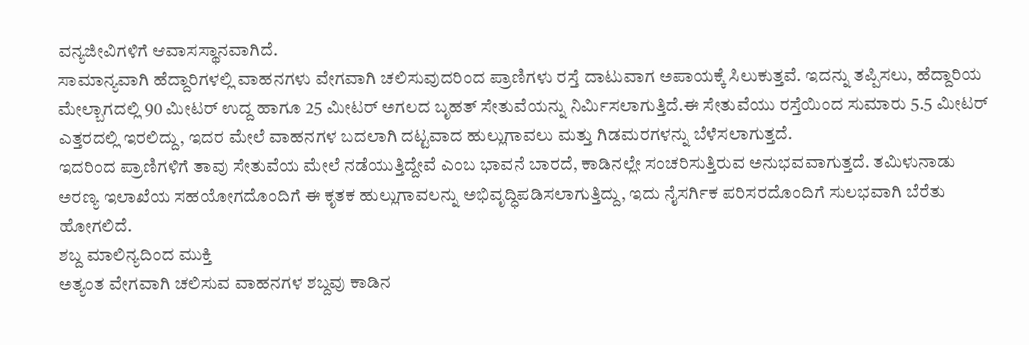ವನ್ಯಜೀವಿಗಳಿಗೆ ಆವಾಸಸ್ಥಾನವಾಗಿದೆ.
ಸಾಮಾನ್ಯವಾಗಿ ಹೆದ್ದಾರಿಗಳಲ್ಲಿ ವಾಹನಗಳು ವೇಗವಾಗಿ ಚಲಿಸುವುದರಿಂದ ಪ್ರಾಣಿಗಳು ರಸ್ತೆ ದಾಟುವಾಗ ಅಪಾಯಕ್ಕೆ ಸಿಲುಕುತ್ತವೆ. ಇದನ್ನು ತಪ್ಪಿಸಲು, ಹೆದ್ದಾರಿಯ ಮೇಲ್ಬಾಗದಲ್ಲಿ 90 ಮೀಟರ್ ಉದ್ದ ಹಾಗೂ 25 ಮೀಟರ್ ಅಗಲದ ಬೃಹತ್ ಸೇತುವೆಯನ್ನು ನಿರ್ಮಿಸಲಾಗುತ್ತಿದೆ.ಈ ಸೇತುವೆಯು ರಸ್ತೆಯಿಂದ ಸುಮಾರು 5.5 ಮೀಟರ್ ಎತ್ತರದಲ್ಲಿ ಇರಲಿದ್ದು, ಇದರ ಮೇಲೆ ವಾಹನಗಳ ಬದಲಾಗಿ ದಟ್ಟವಾದ ಹುಲ್ಲುಗಾವಲು ಮತ್ತು ಗಿಡಮರಗಳನ್ನು ಬೆಳೆಸಲಾಗುತ್ತದೆ.
ಇದರಿಂದ ಪ್ರಾಣಿಗಳಿಗೆ ತಾವು ಸೇತುವೆಯ ಮೇಲೆ ನಡೆಯುತ್ತಿದ್ದೇವೆ ಎಂಬ ಭಾವನೆ ಬಾರದೆ, ಕಾಡಿನಲ್ಲೇ ಸಂಚರಿಸುತ್ತಿರುವ ಅನುಭವವಾಗುತ್ತದೆ. ತಮಿಳುನಾಡು ಅರಣ್ಯ ಇಲಾಖೆಯ ಸಹಯೋಗದೊಂದಿಗೆ ಈ ಕೃತಕ ಹುಲ್ಲುಗಾವಲನ್ನು ಅಭಿವೃದ್ಧಿಪಡಿಸಲಾಗುತ್ತಿದ್ದು, ಇದು ನೈಸರ್ಗಿಕ ಪರಿಸರದೊಂದಿಗೆ ಸುಲಭವಾಗಿ ಬೆರೆತು ಹೋಗಲಿದೆ.
ಶಬ್ದ ಮಾಲಿನ್ಯದಿಂದ ಮುಕ್ತಿ
ಅತ್ಯಂತ ವೇಗವಾಗಿ ಚಲಿಸುವ ವಾಹನಗಳ ಶಬ್ದವು ಕಾಡಿನ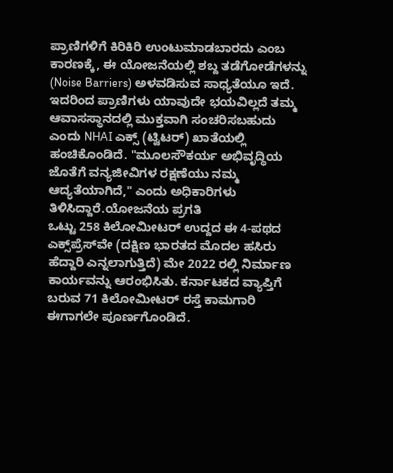ಪ್ರಾಣಿಗಳಿಗೆ ಕಿರಿಕಿರಿ ಉಂಟುಮಾಡಬಾರದು ಎಂಬ ಕಾರಣಕ್ಕೆ, ಈ ಯೋಜನೆಯಲ್ಲಿ ಶಬ್ದ ತಡೆಗೋಡೆಗಳನ್ನು (Noise Barriers) ಅಳವಡಿಸುವ ಸಾಧ್ಯತೆಯೂ ಇದೆ. ಇದರಿಂದ ಪ್ರಾಣಿಗಳು ಯಾವುದೇ ಭಯವಿಲ್ಲದೆ ತಮ್ಮ ಆವಾಸಸ್ಥಾನದಲ್ಲಿ ಮುಕ್ತವಾಗಿ ಸಂಚರಿಸಬಹುದು ಎಂದು NHAI ಎಕ್ಸ್ (ಟ್ವಿಟರ್) ಖಾತೆಯಲ್ಲಿ ಹಂಚಿಕೊಂಡಿದೆ. "ಮೂಲಸೌಕರ್ಯ ಅಭಿವೃದ್ಧಿಯ ಜೊತೆಗೆ ವನ್ಯಜೀವಿಗಳ ರಕ್ಷಣೆಯು ನಮ್ಮ ಆದ್ಯತೆಯಾಗಿದೆ," ಎಂದು ಅಧಿಕಾರಿಗಳು ತಿಳಿಸಿದ್ದಾರೆ.ಯೋಜನೆಯ ಪ್ರಗತಿ
ಒಟ್ಟು 258 ಕಿಲೋಮೀಟರ್ ಉದ್ದದ ಈ 4-ಪಥದ ಎಕ್ಸ್‌ಪ್ರೆಸ್‌ವೇ (ದಕ್ಷಿಣ ಭಾರತದ ಮೊದಲ ಹಸಿರು ಹೆದ್ದಾರಿ ಎನ್ನಲಾಗುತ್ತಿದೆ) ಮೇ 2022 ರಲ್ಲಿ ನಿರ್ಮಾಣ ಕಾರ್ಯವನ್ನು ಆರಂಭಿಸಿತು. ಕರ್ನಾಟಕದ ವ್ಯಾಪ್ತಿಗೆ ಬರುವ 71 ಕಿಲೋಮೀಟರ್ ರಸ್ತೆ ಕಾಮಗಾರಿ ಈಗಾಗಲೇ ಪೂರ್ಣಗೊಂಡಿದೆ.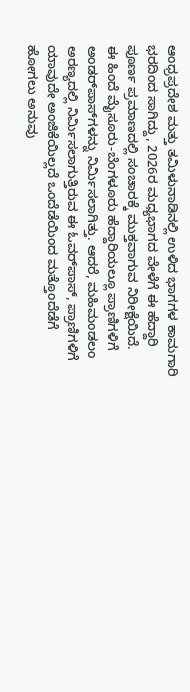ಆಂಧ್ರಪ್ರದೇಶ ಮತ್ತು ತಮಿಳುನಾಡಿನಲ್ಲಿ ಉಳಿದ ಭಾಗಗಳ ಕಾಮಗಾರಿ ಭರದಿಂದ ಸಾಗಿದ್ದು, 2026ರ ಮಧ್ಯಭಾಗದ ವೇಳೆಗೆ ಈ ಹೆದ್ದಾರಿ ಪೂರ್ಣ ಪ್ರಮಾಣದಲ್ಲಿ ಸಂಚಾರಕ್ಕೆ ಮುಕ್ತವಾಗುವ ನಿರೀಕ್ಷೆಯಿದೆ.
ಈ ಹಿಂದೆ ಮೈಸೂರು-ಬೆಂಗಳೂರು ಹೆದ್ದಾರಿಯಲ್ಲೂ ಪ್ರಾಣಿಗಳಿಗೆ ಅಂಡರ್‌ಪಾಸ್‌ಗಳನ್ನು ನಿರ್ಮಿಸಲಾಗಿತ್ತು. ಆದರೆ, ಮಹಿಮಂಡಲಂ ಅರಣ್ಯದಲ್ಲಿ ನಿರ್ಮಿಸಲಾಗುತ್ತಿರುವ ಈ ಓವರ್‌ಪಾಸ್, ಪ್ರಾಣಿಗಳಿಗೆ ಯಾವುದೇ ಅಂಜಿಕೆಯಿಲ್ಲದೆ ಒಂದೆಡೆಯಿಂದ ಮತ್ತೊಂದೆಡೆಗೆ ಹೋಗಲು ಅನುವು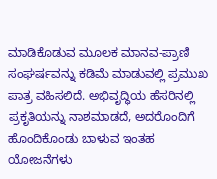ಮಾಡಿಕೊಡುವ ಮೂಲಕ ಮಾನವ-ಪ್ರಾಣಿ ಸಂಘರ್ಷವನ್ನು ಕಡಿಮೆ ಮಾಡುವಲ್ಲಿ ಪ್ರಮುಖ ಪಾತ್ರ ವಹಿಸಲಿದೆ. ಅಭಿವೃದ್ಧಿಯ ಹೆಸರಿನಲ್ಲಿ ಪ್ರಕೃತಿಯನ್ನು ನಾಶಮಾಡದೆ, ಅದರೊಂದಿಗೆ ಹೊಂದಿಕೊಂಡು ಬಾಳುವ ಇಂತಹ ಯೋಜನೆಗಳು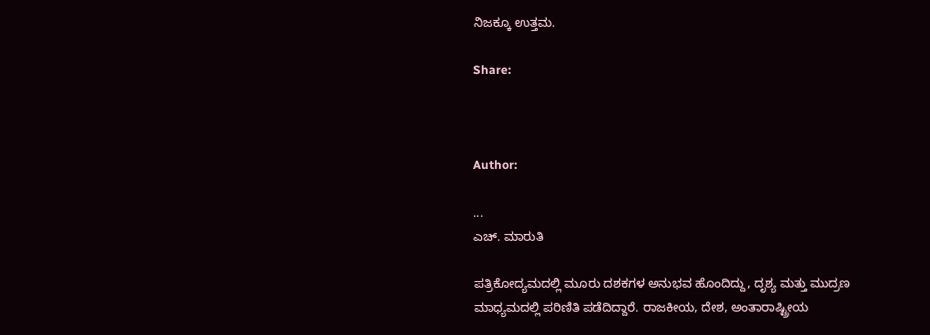ನಿಜಕ್ಕೂ ಉತ್ತಮ.

Share:



Author:

...
ಎಚ್‌. ಮಾರುತಿ

ಪತ್ರಿಕೋದ್ಯಮದಲ್ಲಿ ಮೂರು ದಶಕಗಳ ಅನುಭವ ಹೊಂದಿದ್ದು, ದೃಶ್ಯ ಮತ್ತು ಮುದ್ರಣ ಮಾಧ್ಯಮದಲ್ಲಿ ಪರಿಣಿತಿ ಪಡೆದಿದ್ದಾರೆ. ರಾಜಕೀಯ, ದೇಶ, ಅಂತಾರಾಷ್ಟ್ರೀಯ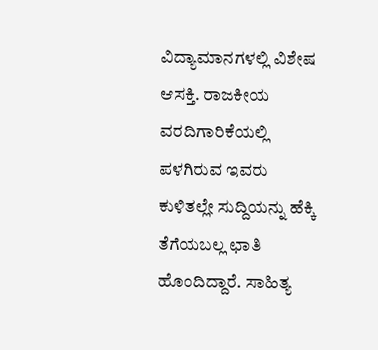ವಿದ್ಯಾಮಾನಗಳಲ್ಲಿ ವಿಶೇಷ ಆಸಕ್ತಿ. ರಾಜಕೀಯ ವರದಿಗಾರಿಕೆಯಲ್ಲಿ ಪಳಗಿರುವ ಇವರು ಕುಳಿತಲ್ಲೇ ಸುದ್ದಿಯನ್ನು ಹೆಕ್ಕಿ ತೆಗೆಯಬಲ್ಲ ಛಾತಿ ಹೊಂದಿದ್ದಾರೆ. ಸಾಹಿತ್ಯ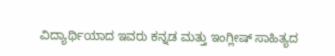ವಿದ್ಯಾರ್ಥಿಯಾದ ಇವರು ಕನ್ನಡ ಮತ್ತು ಇಂಗ್ಲೀಷ್‌ ಸಾಹಿತ್ಯದ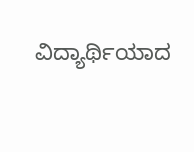ವಿದ್ಯಾರ್ಥಿಯಾದ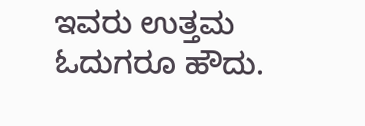ಇವರು ಉತ್ತಮ ಓದುಗರೂ ಹೌದು.